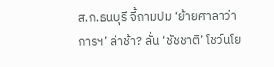ส.ก.ธนบุรี จี้ถามปม ‘ย้ายศาลาว่าการฯ’ ล่าช้า? ลั่น ‘ชัชชาติ’ โชว์นโย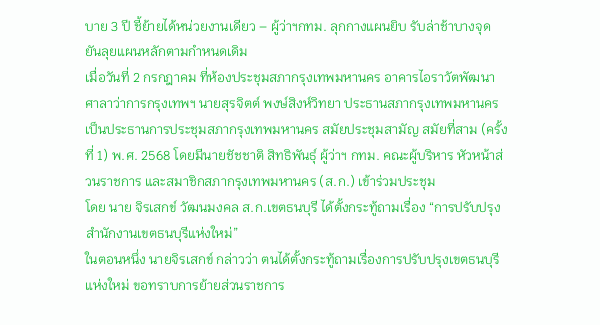บาย 3 ปี ชี้ย้ายได้หน่วยงานเดียว – ผู้ว่าฯกทม. ลุกกางแผนยิบ รับล่าช้าบางจุด ยันลุยแผนหลักตามกำหนดเดิม
เมื่อวันที่ 2 กรกฎาคม ที่ห้องประชุมสภากรุงเทพมหานคร อาคารไอราวัตพัฒนา ศาลาว่าการกรุงเทพฯ นายสุรจิตต์ พงษ์สิงห์วิทยา ประธานสภากรุงเทพมหานคร เป็นประธานการประชุมสภากรุงเทพมหานคร สมัยประชุมสามัญ สมัยที่สาม (ครั้งที่ 1) พ.ศ. 2568 โดยมีนายชัชชาติ สิทธิพันธุ์ ผู้ว่าฯ กทม. คณะผู้บริหาร หัวหน้าส่วนราชการ และสมาชิกสภากรุงเทพมหานคร (ส.ก.) เข้าร่วมประชุม
โดย นาย จิรเสกข์ วัฒนมงคล ส.ก.เขตธนบุรี ได้ตั้งกระทู้ถามเรื่อง “การปรับปรุงสำนักงานเขตธนบุรีแห่งใหม่”
ในตอนหนึ่ง นายจิรเสกข์ กล่าวว่า ตนได้ตั้งกระทู้ถามเรื่องการปรับปรุงเขตธนบุรีแห่งใหม่ ขอทราบการย้ายส่วนราชการ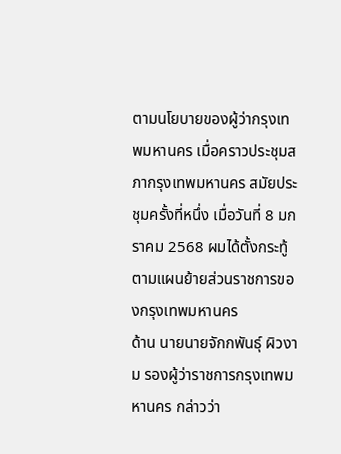ตามนโยบายของผู้ว่ากรุงเทพมหานคร เมื่อคราวประชุมสภากรุงเทพมหานคร สมัยประชุมครั้งที่หนึ่ง เมื่อวันที่ 8 มกราคม 2568 ผมได้ตั้งกระทู้ตามแผนย้ายส่วนราชการของกรุงเทพมหานคร
ด้าน นายนายจักกพันธุ์ ผิวงาม รองผู้ว่าราชการกรุงเทพมหานคร กล่าวว่า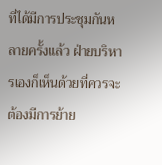ที่ได้มีการประชุมกันหลายครั้งแล้ว ฝ่ายบริหารเองก็เห็นด้วยที่ควรจะต้องมีการย้าย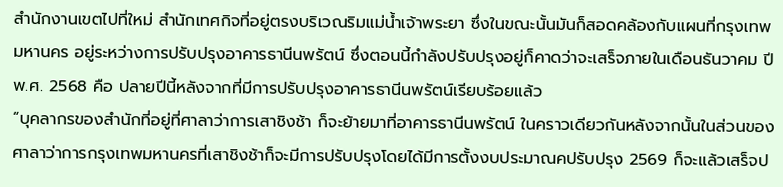สำนักงานเขตไปที่ใหม่ สำนักเทศกิจที่อยู่ตรงบริเวณริมแม่น้ำเจ้าพระยา ซึ่งในขณะนั้นมันก็สอดคล้องกับแผนที่กรุงเทพมหานคร อยู่ระหว่างการปรับปรุงอาคารธานีนพรัตน์ ซึ่งตอนนี้กำลังปรับปรุงอยู่ก็คาดว่าจะเสร็จภายในเดือนธันวาคม ปี พ.ศ. 2568 คือ ปลายปีนี้หลังจากที่มีการปรับปรุงอาคารธานีนพรัตน์เรียบร้อยแล้ว
“บุคลากรของสำนักที่อยู่ที่ศาลาว่าการเสาชิงช้า ก็จะย้ายมาที่อาคารธานีนพรัตน์ ในคราวเดียวกันหลังจากนั้นในส่วนของศาลาว่าการกรุงเทพมหานครที่เสาชิงช้าก็จะมีการปรับปรุงโดยได้มีการตั้งงบประมาณคปรับปรุง 2569 ก็จะแล้วเสร็จป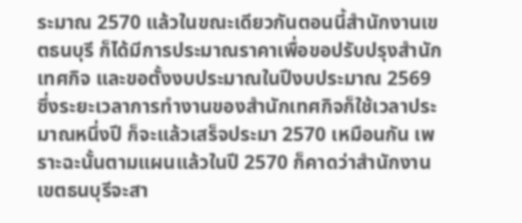ระมาณ 2570 แล้วในขณะเดียวกันตอนนี้สำนักงานเขตธนบุรี ก็ได้มีการประมาณราคาเพื่อขอปรับปรุงสำนักเทศกิจ และขอตั้งงบประมาณในปีงบประมาณ 2569 ซึ่งระยะเวลาการทำงานของสำนักเทศกิจก็ใช้เวลาประมาณหนึ่งปี ก็จะแล้วเสร็จประมา 2570 เหมือนกัน เพราะฉะนั้นตามแผนแล้วในปี 2570 ก็คาดว่าสำนักงานเขตธนบุรีจะสา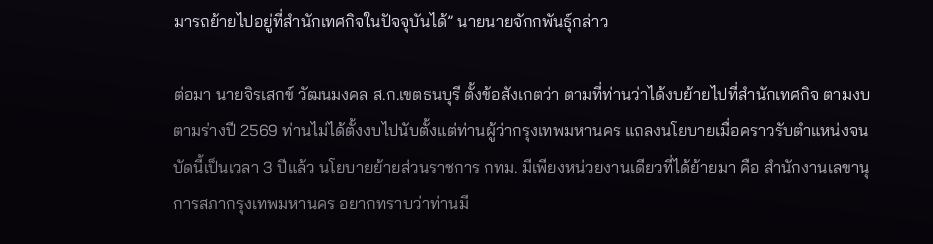มารถย้ายไปอยู่ที่สำนักเทศกิจในปัจจุบันได้” นายนายจักกพันธุ์กล่าว

ต่อมา นายจิรเสกข์ วัฒนมงคล ส.ก.เขตธนบุรี ตั้งข้อสังเกตว่า ตามที่ท่านว่าได้งบย้ายไปที่สำนักเทศกิจ ตามงบตามร่างปี 2569 ท่านไม่ได้ตั้งงบไปนับตั้งแต่ท่านผู้ว่ากรุงเทพมหานคร แถลงนโยบายเมื่อคราวรับตำแหน่งจนบัดนี้เป็นเวลา 3 ปีแล้ว นโยบายย้ายส่วนราชการ กทม. มีเพียงหน่วยงานเดียวที่ได้ย้ายมา คือ สำนักงานเลขานุการสภากรุงเทพมหานคร อยากทราบว่าท่านมี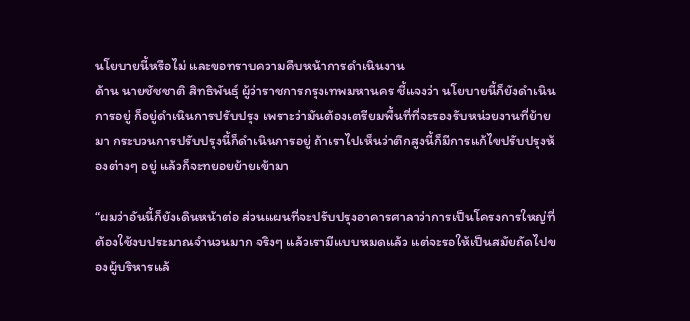นโยบายนี้หรือไม่ และขอทราบความคืบหน้าการดำเนินงาน
ด้าน นายชัชชาติ สิทธิพันธุ์ ผู้ว่าราชการกรุงเทพมหานคร ชี้แจงว่า นโยบายนี้ก็ยังดำเนินการอยู่ ก็อยู่ดำเนินการปรับปรุง เพราะว่ามันต้องเตรียมพื้นที่ที่จะรองรับหน่วยงานที่ย้ายมา กระบวนการปรับปรุงนี้ก็ดำเนินการอยู่ ถ้าเราไปเห็นว่าตึกสูงนี้ก็มีการแก้ไขปรับปรุงห้องต่างๆ อยู่ แล้วก็จะทยอยย้ายเข้ามา

“ผมว่าอันนี้ก็ยังเดินหน้าต่อ ส่วนแผนที่จะปรับปรุงอาคารศาลาว่าการเป็นโครงการใหญ่ที่ต้องใช้งบประมาณจำนวนมาก จริงๆ แล้วเรามีแบบหมดแล้ว แต่จะรอให้เป็นสมัยถัดไปของผู้บริหารแล้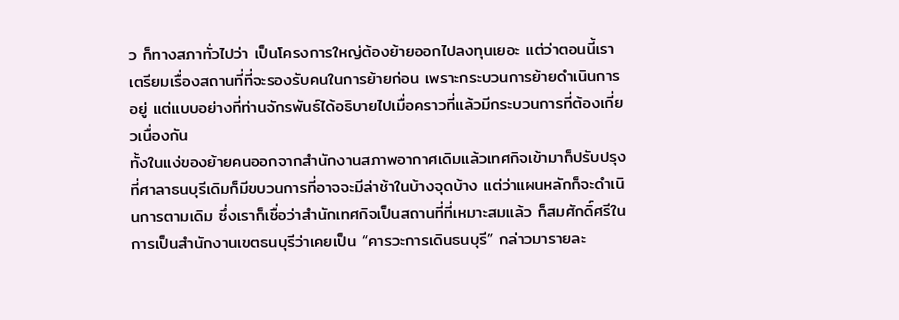ว ก็ทางสภาทั่วไปว่า เป็นโครงการใหญ่ต้องย้ายออกไปลงทุนเยอะ แต่ว่าตอนนี้เราเตรียมเรื่องสถานที่ที่จะรองรับคนในการย้ายก่อน เพราะกระบวนการย้ายดำเนินการอยู่ แต่แบบอย่างที่ท่านจักรพันธ์ได้อธิบายไปเมื่อคราวที่แล้วมีกระบวนการที่ต้องเกี่ยวเนื่องกัน
ทั้งในแง่ของย้ายคนออกจากสำนักงานสภาพอากาศเดิมแล้วเทศกิจเข้ามาก็ปรับปรุงที่ศาลาธนบุรีเดิมก็มีขบวนการที่อาจจะมีล่าช้าในบ้างจุดบ้าง แต่ว่าแผนหลักก็จะดำเนินการตามเดิม ซึ่งเราก็เชื่อว่าสำนักเทศกิจเป็นสถานที่ที่เหมาะสมแล้ว ก็สมศักดิ์ศรีในการเป็นสำนักงานเขตธนบุรีว่าเคยเป็น “คารวะการเดินธนบุรี” กล่าวมารายละ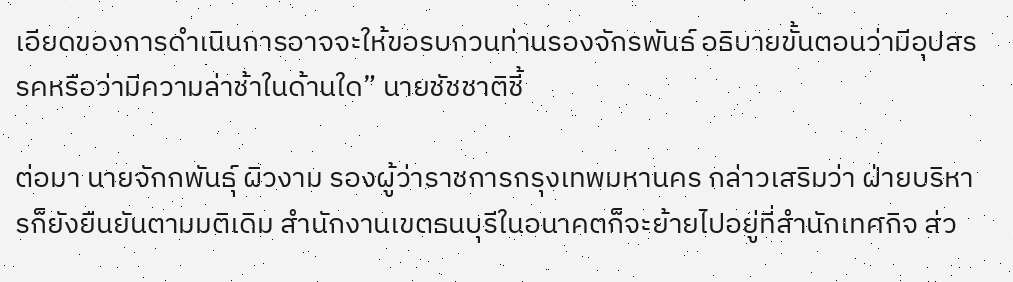เอียดของการดำเนินการอาจจะให้ขอรบกวนท่านรองจักรพันธ์ อธิบายขั้นตอนว่ามีอุปสรรคหรือว่ามีความล่าช้าในด้านใด” นายชัชชาติชี้

ต่อมา นายจักกพันธุ์ ผิวงาม รองผู้ว่าราชการกรุงเทพมหานคร กล่าวเสริมว่า ฝ่ายบริหารก็ยังยืนยันตามมติเดิม สำนักงานเขตธนบุรีในอนาคตก็จะย้ายไปอยู่ที่สำนักเทศกิจ ส่ว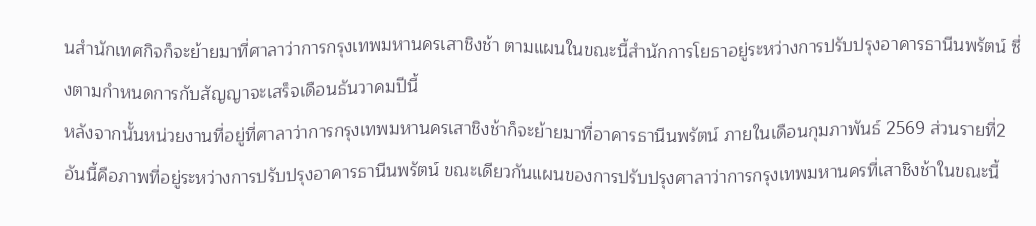นสำนักเทศกิจก็จะย้ายมาที่ศาลาว่าการกรุงเทพมหานครเสาชิงช้า ตามแผนในขณะนี้สำนักการโยธาอยู่ระหว่างการปรับปรุงอาคารธานีนพรัตน์ ซึ่งตามกำหนดการกับสัญญาจะเสร็จเดือนธันวาคมปีนี้
หลังจากนั้นหน่วยงานที่อยู่ที่ศาลาว่าการกรุงเทพมหานครเสาชิงช้าก็จะย้ายมาที่อาคารธานีนพรัตน์ ภายในเดือนกุมภาพันธ์ 2569 ส่วนรายที่2 อันนี้คือภาพที่อยู่ระหว่างการปรับปรุงอาคารธานีนพรัตน์ ขณะเดียวกันแผนของการปรับปรุงศาลาว่าการกรุงเทพมหานครที่เสาชิงช้าในขณะนี้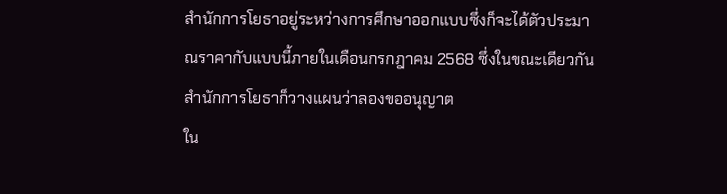สำนักการโยธาอยู่ระหว่างการศึกษาออกแบบซึ่งก็จะได้ตัวประมาณราคากับแบบนี้ภายในเดือนกรกฎาคม 2568 ซึ่งในขณะเดียวกันสำนักการโยธาก็วางแผนว่าลองขออนุญาต
ใน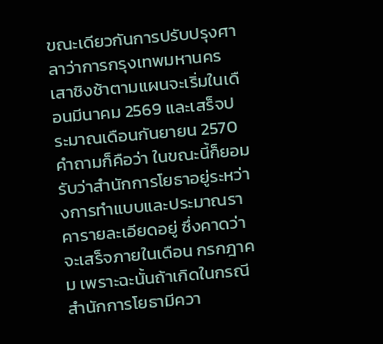ขณะเดียวกันการปรับปรุงศาลาว่าการกรุงเทพมหานครเสาชิงช้าตามแผนจะเริ่มในเดือนมีนาคม 2569 และเสร็จประมาณเดือนกันยายน 2570 คำถามก็คือว่า ในขณะนี้ก็ยอมรับว่าสำนักการโยธาอยู่ระหว่างการทำแบบและประมาณราคารายละเอียดอยู่ ซึ่งคาดว่าจะเสร็จภายในเดือน กรกฎาคม เพราะฉะนั้นถ้าเกิดในกรณีสำนักการโยธามีควา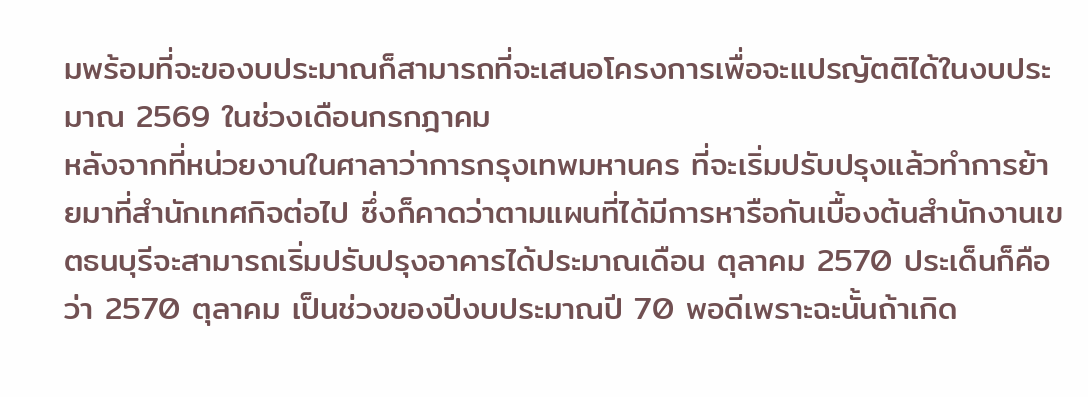มพร้อมที่จะของบประมาณก็สามารถที่จะเสนอโครงการเพื่อจะแปรญัตติได้ในงบประมาณ 2569 ในช่วงเดือนกรกฎาคม
หลังจากที่หน่วยงานในศาลาว่าการกรุงเทพมหานคร ที่จะเริ่มปรับปรุงแล้วทำการย้ายมาที่สำนักเทศกิจต่อไป ซึ่งก็คาดว่าตามแผนที่ได้มีการหารือกันเบื้องต้นสำนักงานเขตธนบุรีจะสามารถเริ่มปรับปรุงอาคารได้ประมาณเดือน ตุลาคม 2570 ประเด็นก็คือว่า 2570 ตุลาคม เป็นช่วงของปีงบประมาณปี 70 พอดีเพราะฉะนั้นถ้าเกิด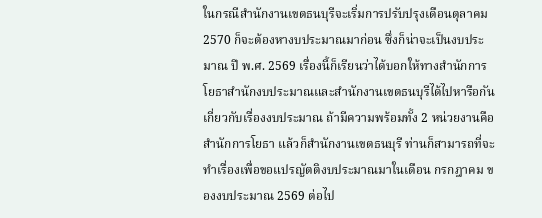ในกรณีสำนักงานเขตธนบุรีจะเริ่มการปรับปรุงเดือนตุลาคม 2570 ก็จะต้องหางบประมาณมาก่อน ซึ่งก็น่าจะเป็นงบประมาณ ปี พ.ศ. 2569 เรื่องนี้ก็เรียนว่าได้บอกให้ทางสำนักการโยธาสำนักงบประมาณและสำนักงานเขตธนบุรีได้ไปหารือกันเกี่ยวกับเรื่องงบประมาณ ถ้ามีความพร้อมทั้ง 2 หน่วยงานคือสำนักการโยธา แล้วก็สำนักงานเขตธนบุรี ท่านก็สามารถที่จะทำเรื่องเพื่อขอแปรญัตติงบประมาณมาในเดือน กรกฎาคม ของงบประมาณ 2569 ต่อไป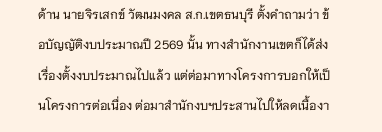ด้าน นายจิรเสกข์ วัฒนมงคล ส.ก.เขตธนบุรี ตั้งคำถามว่า ข้อบัญญัติงบประมาณปี 2569 นั้น ทางสำนักงานเขตก็ได้ส่งเรื่องตั้งงบประมาณไปแล้ว แต่ต่อมาทางโครงการบอกให้เป็นโครงการต่อเนื่อง ต่อมาสำนักงบฯประสานไปให้ลดเนื้องา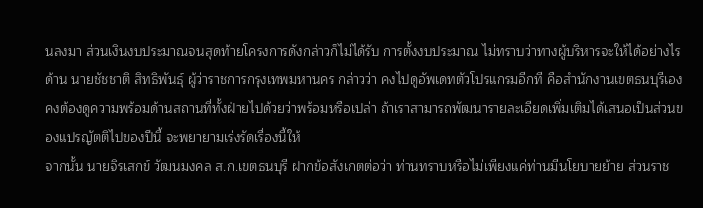นลงมา ส่วนเงินงบประมาณจนสุดท้ายโครงการดังกล่าวก็ไม่ได้รับ การตั้งงบประมาณ ไม่ทราบว่าทางผู้บริหารจะให้ได้อย่างไร
ด้าน นายชัชชาติ สิทธิพันธุ์ ผู้ว่าราชการกรุงเทพมหานคร กล่าวว่า คงไปดูอัพเดทตัวโปรแกรมอีกที คือสำนักงานเขตธนบุรีเองคงต้องดูความพร้อมด้านสถานที่ทั้งฝ่ายไปด้วยว่าพร้อมหรือเปล่า ถ้าเราสามารถพัฒนารายละเอียดเพิ่มเติมได้เสนอเป็นส่วนของแปรญัตติไปของปีนี้ จะพยายามเร่งรัดเรื่องนี้ให้
จากนั้น นายจิรเสกข์ วัฒนมงคล ส.ก.เขตธนบุรี ฝากข้อสังเกตต่อว่า ท่านทราบหรือไม่เพียงแค่ท่านมีนโยบายย้าย ส่วนราช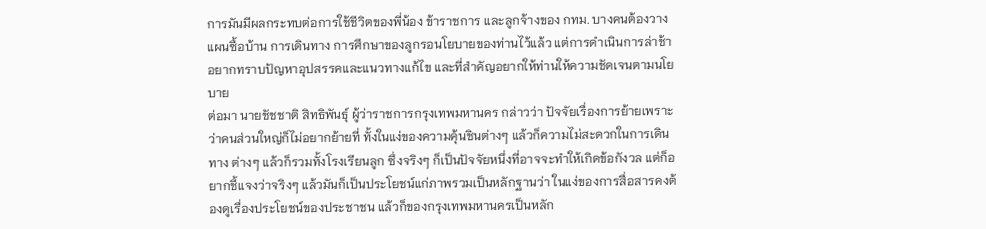การมันมีผลกระทบต่อการใช้ชีวิตของพี่น้อง ข้าราชการ และลูกจ้างของ กทม. บางคนต้องวางแผนซื้อบ้าน การเดินทาง การศึกษาของลูกรอนโยบายของท่านไว้แล้ว แต่การดำเนินการล่าช้า อยากทราบปัญหาอุปสรรคและแนวทางแก้ไข และที่สำคัญอยากให้ท่านให้ความชัดเจนตามนโยบาย
ต่อมา นายชัชชาติ สิทธิพันธุ์ ผู้ว่าราชการกรุงเทพมหานคร กล่าวว่า ปัจจัยเรื่องการย้ายเพราะว่าคนส่วนใหญ่ก็ไม่อยากย้ายที่ ทั้งในแง่ของความคุ้นชินต่างๆ แล้วก็ความไม่สะดวกในการเดินทาง ต่างๆ แล้วก็รวมทั้งโรงเรียนลูก ซึ่งจริงๆ ก็เป็นปัจจัยหนึ่งที่อาจจะทำให้เกิดข้อกังวล แต่ก็อยากชี้แจงว่าจริงๆ แล้วมันก็เป็นประโยชน์แก่ภาพรวมเป็นหลักฐานว่า ในแง่ของการสื่อสารคงต้องดูเรื่องประโยชน์ของประชาชน แล้วก็ของกรุงเทพมหานครเป็นหลัก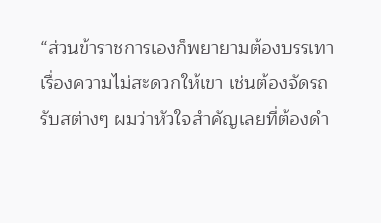“ส่วนข้าราชการเองก็พยายามต้องบรรเทาเรื่องความไม่สะดวกให้เขา เช่นต้องจัดรถรับสต่างๆ ผมว่าหัวใจสำคัญเลยที่ต้องดำ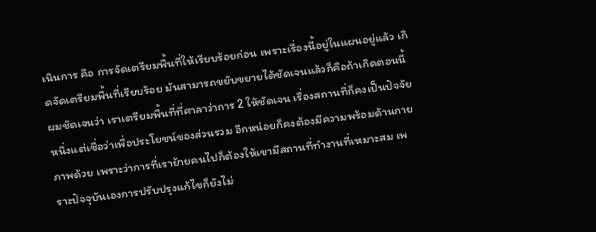เนินการ คือ การจัดเตรียมพื้นที่ให้เรียบร้อยก่อน เพราะเรื่องนี้อยู่ในแผนอยู่แล้ว เกิดจัดเตรียมพื้นที่เรียบร้อย มันสามารถขยับขยายได้ชัดเจนแล้วก็คือถ้าเกิดตอนนี้
ผมชัดเจนว่า เราเตรียมพื้นที่ที่ศาลาว่าการ 2 ให้ชัดเจน เรื่องสถานที่ก็คงเป็นปัจจัยหนึ่งแต่เชื่อว่าเพื่อประโยชน์ของส่วนรวม อีกหน่อยก็คงต้องมีความพร้อมด้านกายภาพด้วย เพราะว่าการที่เราย้ายคนไปก็ต้องให้เขามีสถานที่ทำงานที่เหมาะสม เพราะปัจจุบันเองการปรับปรุงแก้ไขก็ยังไม่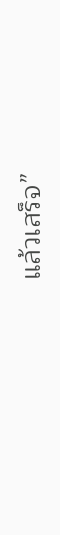แล้วเสร็จ”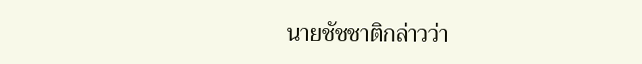นายชัชชาติกล่าวว่า